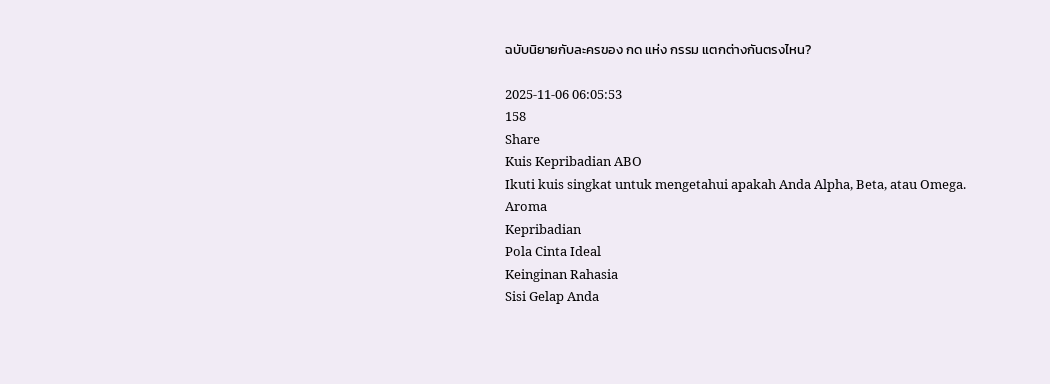ฉบับนิยายกับละครของ กด แห่ง กรรม แตกต่างกันตรงไหน?

2025-11-06 06:05:53
158
Share
Kuis Kepribadian ABO
Ikuti kuis singkat untuk mengetahui apakah Anda Alpha, Beta, atau Omega.
Aroma
Kepribadian
Pola Cinta Ideal
Keinginan Rahasia
Sisi Gelap Anda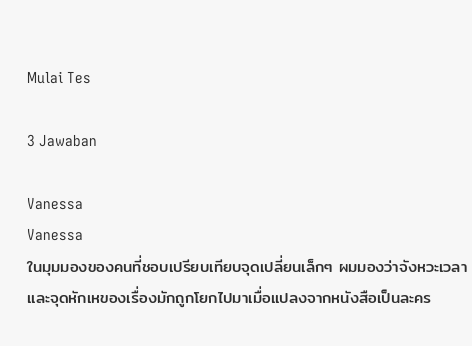Mulai Tes

3 Jawaban

Vanessa
Vanessa
ในมุมมองของคนที่ชอบเปรียบเทียบจุดเปลี่ยนเล็กๆ ผมมองว่าจังหวะเวลาและจุดหักเหของเรื่องมักถูกโยกไปมาเมื่อแปลงจากหนังสือเป็นละคร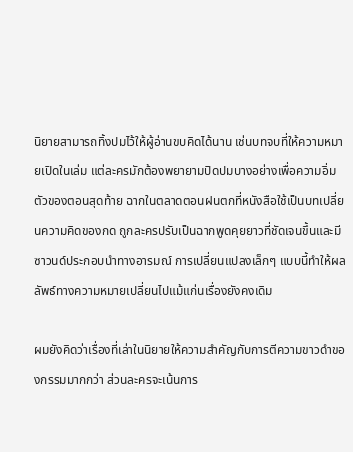นิยายสามารถทิ้งปมไว้ให้ผู้อ่านขบคิดได้นาน เช่นบทจบที่ให้ความหมายเปิดในเล่ม แต่ละครมักต้องพยายามปิดปมบางอย่างเพื่อความอิ่มตัวของตอนสุดท้าย ฉากในตลาดตอนฝนตกที่หนังสือใช้เป็นบทเปลี่ยนความคิดของกด ถูกละครปรับเป็นฉากพูดคุยยาวที่ชัดเจนขึ้นและมีซาวนด์ประกอบนำทางอารมณ์ การเปลี่ยนแปลงเล็กๆ แบบนี้ทำให้ผลลัพธ์ทางความหมายเปลี่ยนไปแม้แก่นเรื่องยังคงเดิม

ผมยังคิดว่าเรื่องที่เล่าในนิยายให้ความสำคัญกับการตีความขาวดำของกรรมมากกว่า ส่วนละครจะเน้นการ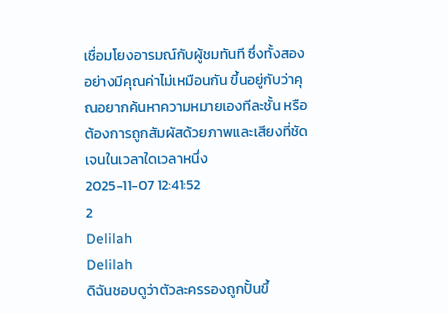เชื่อมโยงอารมณ์กับผู้ชมทันที ซึ่งทั้งสองอย่างมีคุณค่าไม่เหมือนกัน ขึ้นอยู่กับว่าคุณอยากค้นหาความหมายเองทีละชั้น หรือต้องการถูกสัมผัสด้วยภาพและเสียงที่ชัดเจนในเวลาใดเวลาหนึ่ง
2025-11-07 12:41:52
2
Delilah
Delilah
ดิฉันชอบดูว่าตัวละครรองถูกปั้นขึ้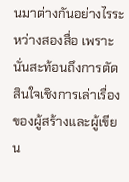นมาต่างกันอย่างไรระหว่างสองสื่อ เพราะนั่นสะท้อนถึงการตัดสินใจเชิงการเล่าเรื่องของผู้สร้างและผู้เขียน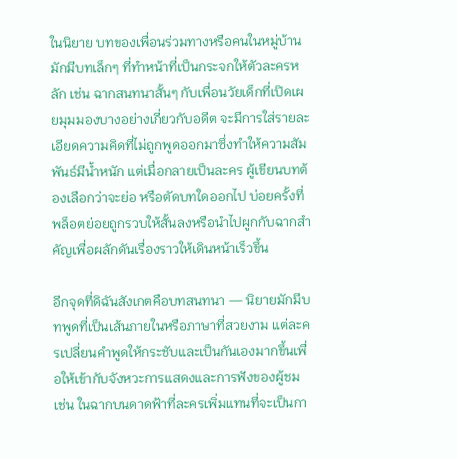ในนิยาย บทของเพื่อนร่วมทางหรือคนในหมู่บ้านมักมีบทเล็กๆ ที่ทำหน้าที่เป็นกระจกให้ตัวละครหลัก เช่น ฉากสนทนาสั้นๆ กับเพื่อนวัยเด็กที่เปิดเผยมุมมองบางอย่างเกี่ยวกับอดีต จะมีการใส่รายละเอียดความคิดที่ไม่ถูกพูดออกมาซึ่งทำให้ความสัมพันธ์มีน้ำหนัก แต่เมื่อกลายเป็นละคร ผู้เขียนบทต้องเลือกว่าจะย่อ หรือตัดบทใดออกไป บ่อยครั้งที่พล็อตย่อยถูกรวบให้สั้นลงหรือนำไปผูกกับฉากสำคัญเพื่อผลักดันเรื่องราวให้เดินหน้าเร็วขึ้น

อีกจุดที่ดิฉันสังเกตคือบทสนทนา — นิยายมักมีบทพูดที่เป็นเส้นภายในหรือภาษาที่สวยงาม แต่ละครเปลี่ยนคำพูดให้กระชับและเป็นกันเองมากขึ้นเพื่อให้เข้ากับจังหวะการแสดงและการฟังของผู้ชม เช่น ในฉากบนดาดฟ้าที่ละครเพิ่มแทนที่จะเป็นกา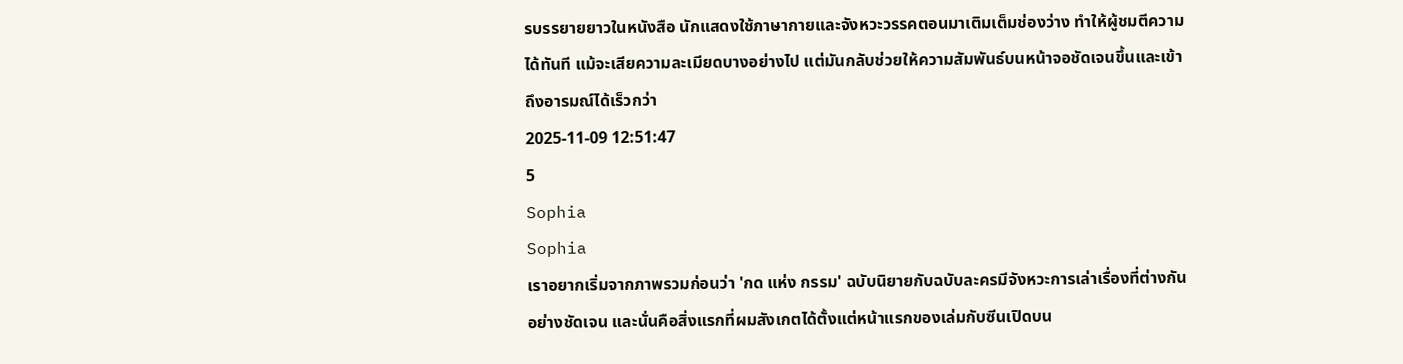รบรรยายยาวในหนังสือ นักแสดงใช้ภาษากายและจังหวะวรรคตอนมาเติมเต็มช่องว่าง ทำให้ผู้ชมตีความได้ทันที แม้จะเสียความละเมียดบางอย่างไป แต่มันกลับช่วยให้ความสัมพันธ์บนหน้าจอชัดเจนขึ้นและเข้าถึงอารมณ์ได้เร็วกว่า
2025-11-09 12:51:47
5
Sophia
Sophia
เราอยากเริ่มจากภาพรวมก่อนว่า 'กด แห่ง กรรม' ฉบับนิยายกับฉบับละครมีจังหวะการเล่าเรื่องที่ต่างกันอย่างชัดเจน และนั่นคือสิ่งแรกที่ผมสังเกตได้ตั้งแต่หน้าแรกของเล่มกับซีนเปิดบน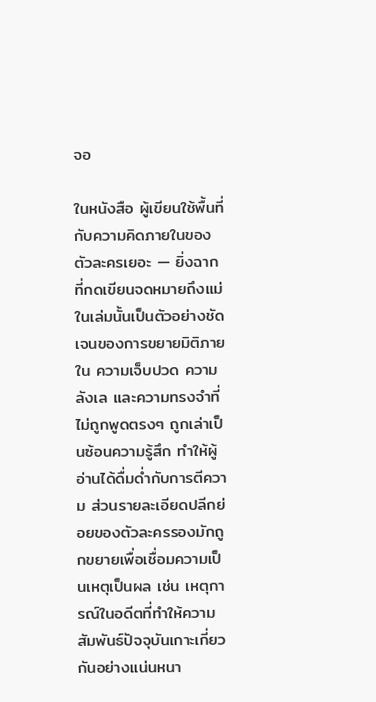จอ

ในหนังสือ ผู้เขียนใช้พื้นที่กับความคิดภายในของตัวละครเยอะ — ยิ่งฉากที่กดเขียนจดหมายถึงแม่ในเล่มนั้นเป็นตัวอย่างชัดเจนของการขยายมิติภายใน ความเจ็บปวด ความลังเล และความทรงจำที่ไม่ถูกพูดตรงๆ ถูกเล่าเป็นซ้อนความรู้สึก ทำให้ผู้อ่านได้ดื่มด่ำกับการตีความ ส่วนรายละเอียดปลีกย่อยของตัวละครรองมักถูกขยายเพื่อเชื่อมความเป็นเหตุเป็นผล เช่น เหตุการณ์ในอดีตที่ทำให้ความสัมพันธ์ปัจจุบันเกาะเกี่ยวกันอย่างแน่นหนา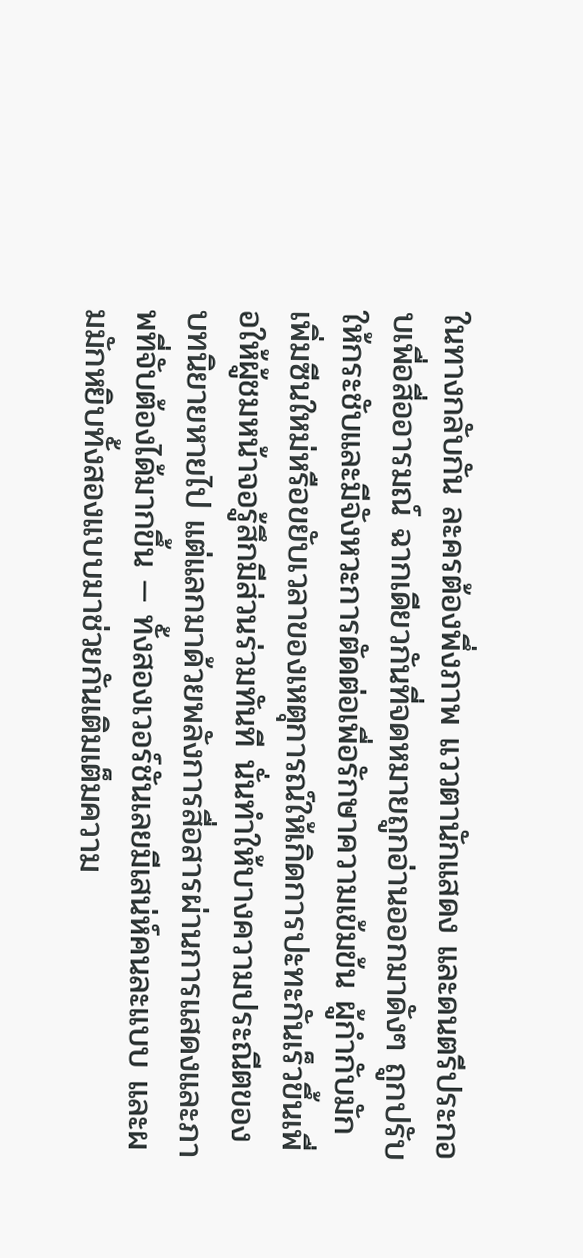ในทางกลับกัน ละครต้องพึ่งภาพ แววตานักแสดง และดนตรีประกอบเพื่อสื่ออารมณ์ ฉากเดียวกันที่จดหมายถูกอ่านออกมาดังๆ ถูกปรับให้กระชับและมีจังหวะการตัดต่อเพื่อรักษาความเข้มข้น ผู้กำกับมักเพิ่มซีนใหม่หรือขยับเวลาของเหตุการณ์ให้เกิดการปะทะกันเร็วขึ้นเพื่อให้ผู้ชมหน้าจอรู้สึกมีส่วนร่วมทันที นั่นทำให้บางความประณีตของบทนิยายหายไป แต่แลกมาด้วยพลังการสื่อสารผ่านการแสดงและภาพที่จับต้องได้มากขึ้น — ทั้งสองเวอร์ชันเลยมีเสน่ห์คนละแบบ และผมมักหยิบทั้งสองแบบมาช่วยกันเติมเต็มความ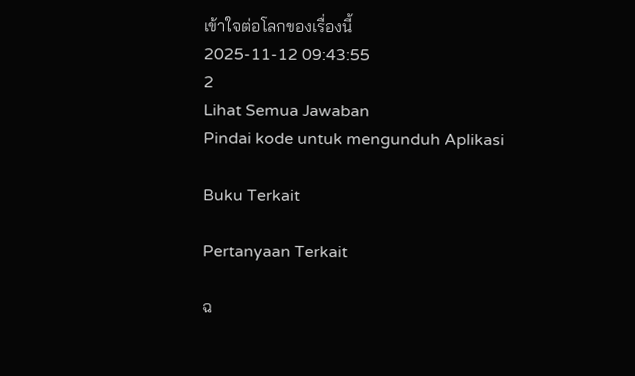เข้าใจต่อโลกของเรื่องนี้
2025-11-12 09:43:55
2
Lihat Semua Jawaban
Pindai kode untuk mengunduh Aplikasi

Buku Terkait

Pertanyaan Terkait

ฉ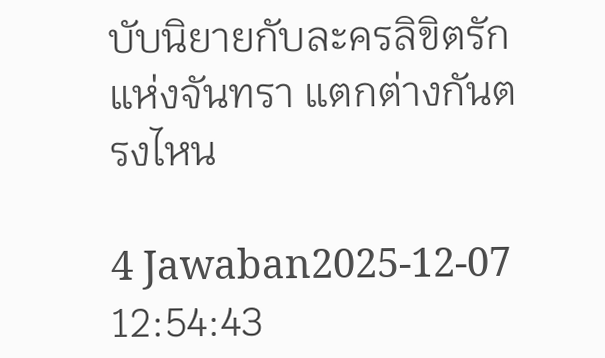บับนิยายกับละครลิขิตรักแห่งจันทรา แตกต่างกันตรงไหน

4 Jawaban2025-12-07 12:54:43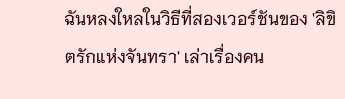ฉันหลงใหลในวิธีที่สองเวอร์ชันของ 'ลิขิตรักแห่งจันทรา' เล่าเรื่องคน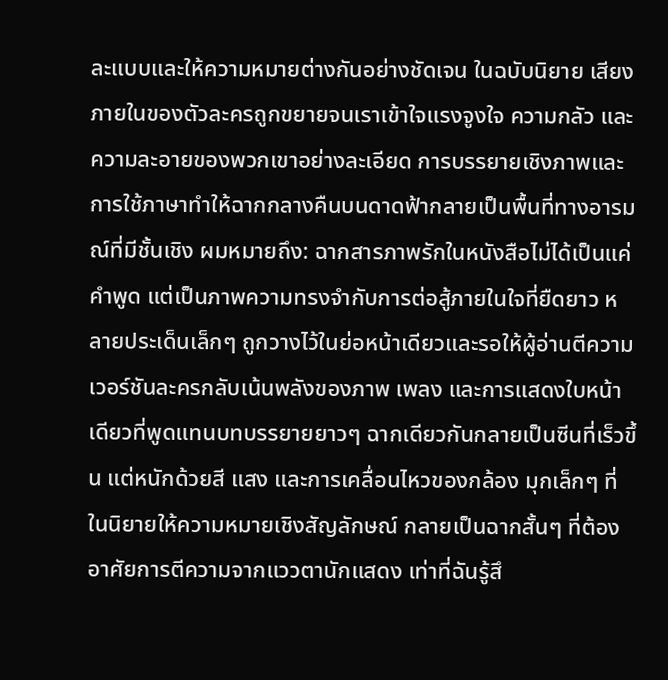ละแบบและให้ความหมายต่างกันอย่างชัดเจน ในฉบับนิยาย เสียงภายในของตัวละครถูกขยายจนเราเข้าใจแรงจูงใจ ความกลัว และความละอายของพวกเขาอย่างละเอียด การบรรยายเชิงภาพและการใช้ภาษาทำให้ฉากกลางคืนบนดาดฟ้ากลายเป็นพื้นที่ทางอารมณ์ที่มีชั้นเชิง ผมหมายถึง: ฉากสารภาพรักในหนังสือไม่ได้เป็นแค่คำพูด แต่เป็นภาพความทรงจำกับการต่อสู้ภายในใจที่ยืดยาว หลายประเด็นเล็กๆ ถูกวางไว้ในย่อหน้าเดียวและรอให้ผู้อ่านตีความ เวอร์ชันละครกลับเน้นพลังของภาพ เพลง และการแสดงใบหน้าเดียวที่พูดแทนบทบรรยายยาวๆ ฉากเดียวกันกลายเป็นซีนที่เร็วขึ้น แต่หนักด้วยสี แสง และการเคลื่อนไหวของกล้อง มุกเล็กๆ ที่ในนิยายให้ความหมายเชิงสัญลักษณ์ กลายเป็นฉากสั้นๆ ที่ต้องอาศัยการตีความจากแววตานักแสดง เท่าที่ฉันรู้สึ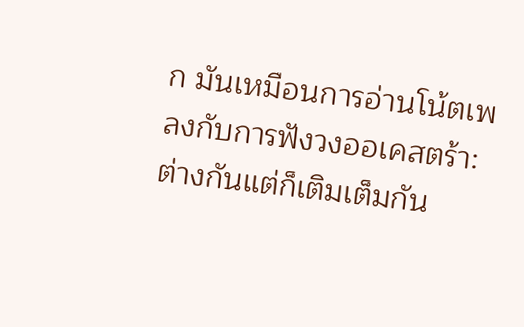ก มันเหมือนการอ่านโน้ตเพลงกับการฟังวงออเคสตร้า: ต่างกันแต่ก็เติมเต็มกัน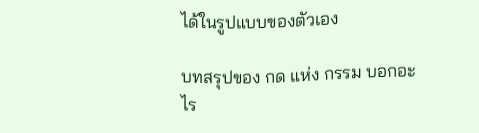ได้ในรูปแบบของตัวเอง

บทสรุปของ กด แห่ง กรรม บอกอะไร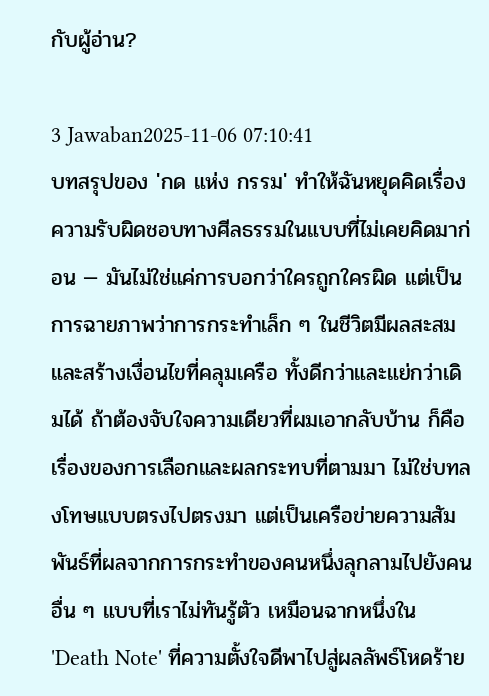กับผู้อ่าน?

3 Jawaban2025-11-06 07:10:41
บทสรุปของ 'กด แห่ง กรรม' ทำให้ฉันหยุดคิดเรื่องความรับผิดชอบทางศีลธรรมในแบบที่ไม่เคยคิดมาก่อน — มันไม่ใช่แค่การบอกว่าใครถูกใครผิด แต่เป็นการฉายภาพว่าการกระทำเล็ก ๆ ในชีวิตมีผลสะสมและสร้างเงื่อนไขที่คลุมเครือ ทั้งดีกว่าและแย่กว่าเดิมได้ ถ้าต้องจับใจความเดียวที่ผมเอากลับบ้าน ก็คือเรื่องของการเลือกและผลกระทบที่ตามมา ไม่ใช่บทลงโทษแบบตรงไปตรงมา แต่เป็นเครือข่ายความสัมพันธ์ที่ผลจากการกระทำของคนหนึ่งลุกลามไปยังคนอื่น ๆ แบบที่เราไม่ทันรู้ตัว เหมือนฉากหนึ่งใน 'Death Note' ที่ความตั้งใจดีพาไปสู่ผลลัพธ์โหดร้าย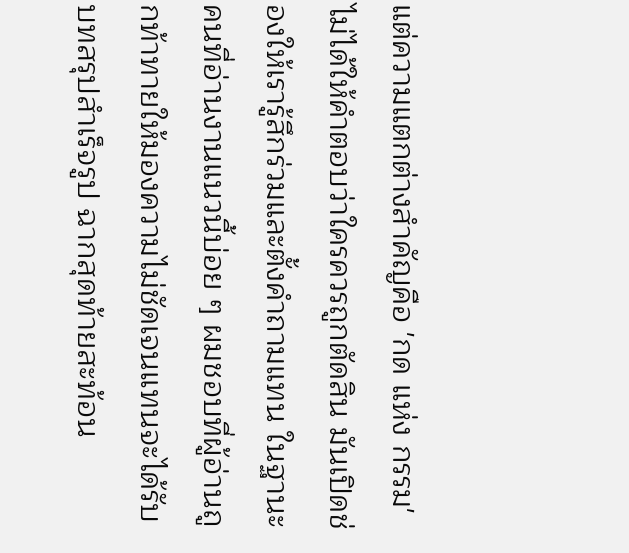แต่ความแตกต่างสำคัญคือ 'กด แห่ง กรรม' ไม่ได้ให้คำตอบว่าใครควรถูกตัดสิน มันเปิดช่องให้เรารู้สึกร่วมและตั้งคำถามแทน ในฐานะคนที่อ่านงานแนวนี้บ่อย ๆ ผมชอบที่ผู้อ่านถูกท้าทายให้มองความไม่ชัดเจนแทนจะได้รับบทสรุปสำเร็จรูป ฉากสุดท้ายสะท้อน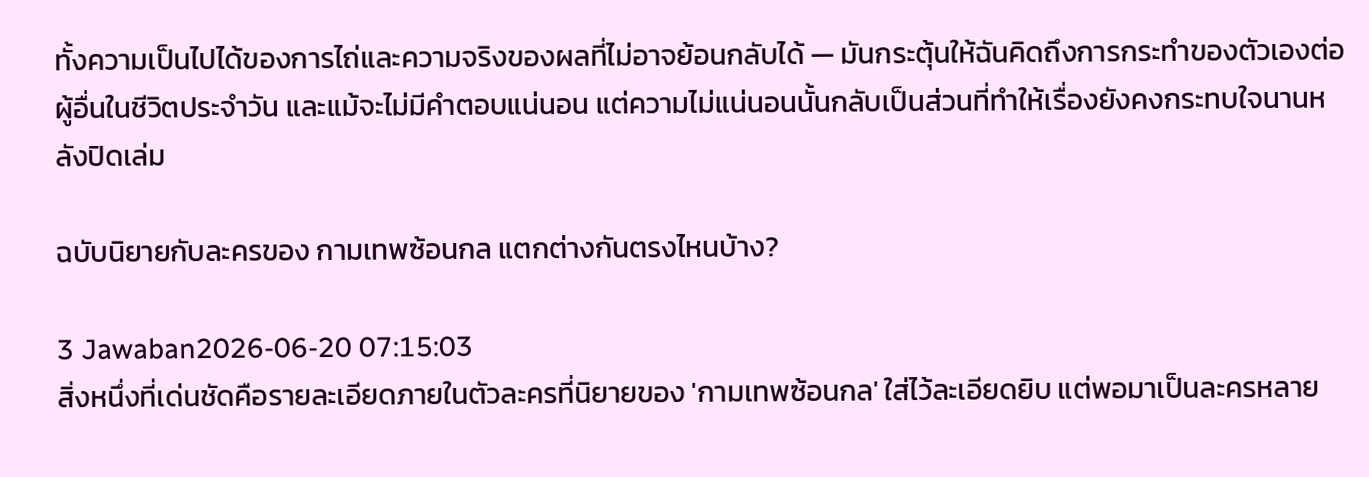ทั้งความเป็นไปได้ของการไถ่และความจริงของผลที่ไม่อาจย้อนกลับได้ — มันกระตุ้นให้ฉันคิดถึงการกระทำของตัวเองต่อผู้อื่นในชีวิตประจำวัน และแม้จะไม่มีคำตอบแน่นอน แต่ความไม่แน่นอนนั้นกลับเป็นส่วนที่ทำให้เรื่องยังคงกระทบใจนานหลังปิดเล่ม

ฉบับนิยายกับละครของ กามเทพซ้อนกล แตกต่างกันตรงไหนบ้าง?

3 Jawaban2026-06-20 07:15:03
สิ่งหนึ่งที่เด่นชัดคือรายละเอียดภายในตัวละครที่นิยายของ 'กามเทพซ้อนกล' ใส่ไว้ละเอียดยิบ แต่พอมาเป็นละครหลาย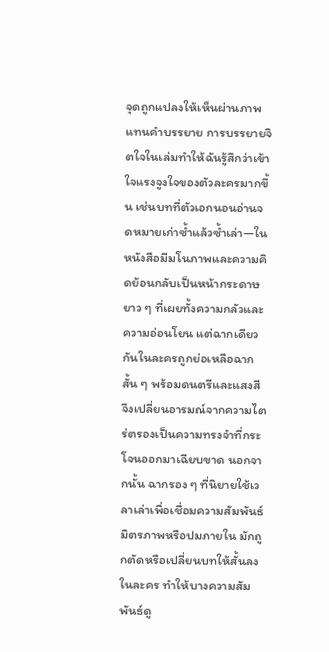จุดถูกแปลงให้เห็นผ่านภาพแทนคำบรรยาย การบรรยายจิตใจในเล่มทำให้ฉันรู้สึกว่าเข้าใจแรงจูงใจของตัวละครมากขึ้น เช่นบทที่ตัวเอกนอนอ่านจดหมายเก่าซ้ำแล้วซ้ำเล่า—ในหนังสือมีมโนภาพและความคิดย้อนกลับเป็นหน้ากระดาษยาว ๆ ที่เผยทั้งความกลัวและความอ่อนโยน แต่ฉากเดียวกันในละครถูกย่อเหลือฉากสั้น ๆ พร้อมดนตรีและแสงสี จึงเปลี่ยนอารมณ์จากความไตร่ตรองเป็นความทรงจำที่กระโจนออกมาเฉียบขาด นอกจากนั้น ฉากรอง ๆ ที่นิยายใช้เวลาเล่าเพื่อเชื่อมความสัมพันธ์มิตรภาพหรือปมภายใน มักถูกตัดหรือเปลี่ยนบทให้สั้นลงในละคร ทำให้บางความสัมพันธ์ดู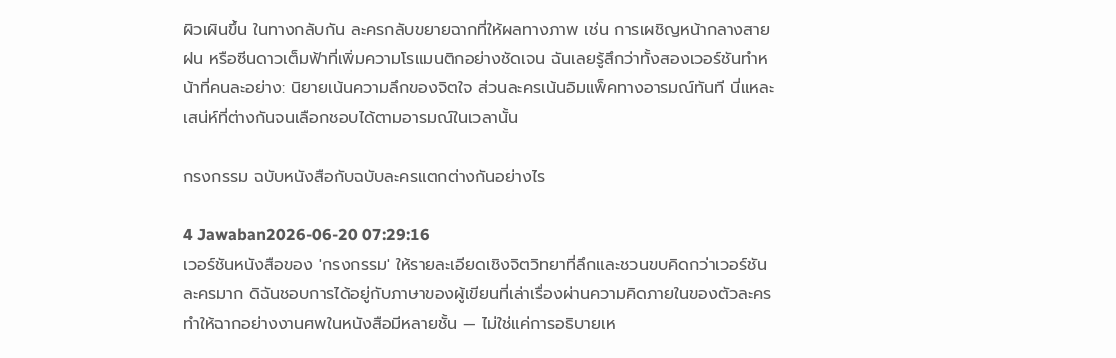ผิวเผินขึ้น ในทางกลับกัน ละครกลับขยายฉากที่ให้ผลทางภาพ เช่น การเผชิญหน้ากลางสายฝน หรือซีนดาวเต็มฟ้าที่เพิ่มความโรแมนติกอย่างชัดเจน ฉันเลยรู้สึกว่าทั้งสองเวอร์ชันทำหน้าที่คนละอย่าง: นิยายเน้นความลึกของจิตใจ ส่วนละครเน้นอิมแพ็คทางอารมณ์ทันที นี่แหละเสน่ห์ที่ต่างกันจนเลือกชอบได้ตามอารมณ์ในเวลานั้น

กรงกรรม ฉบับหนังสือกับฉบับละครแตกต่างกันอย่างไร

4 Jawaban2026-06-20 07:29:16
เวอร์ชันหนังสือของ 'กรงกรรม' ให้รายละเอียดเชิงจิตวิทยาที่ลึกและชวนขบคิดกว่าเวอร์ชันละครมาก ดิฉันชอบการได้อยู่กับภาษาของผู้เขียนที่เล่าเรื่องผ่านความคิดภายในของตัวละคร ทำให้ฉากอย่างงานศพในหนังสือมีหลายชั้น — ไม่ใช่แค่การอธิบายเห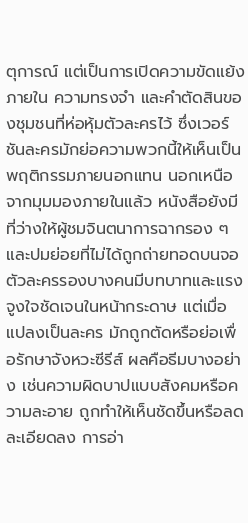ตุการณ์ แต่เป็นการเปิดความขัดแย้งภายใน ความทรงจำ และคำตัดสินของชุมชนที่ห่อหุ้มตัวละครไว้ ซึ่งเวอร์ชันละครมักย่อความพวกนี้ให้เห็นเป็นพฤติกรรมภายนอกแทน นอกเหนือจากมุมมองภายในแล้ว หนังสือยังมีที่ว่างให้ผู้ชมจินตนาการฉากรอง ๆ และปมย่อยที่ไม่ได้ถูกถ่ายทอดบนจอ ตัวละครรองบางคนมีบทบาทและแรงจูงใจชัดเจนในหน้ากระดาษ แต่เมื่อแปลงเป็นละคร มักถูกตัดหรือย่อเพื่อรักษาจังหวะซีรีส์ ผลคือธีมบางอย่าง เช่นความผิดบาปแบบสังคมหรือความละอาย ถูกทำให้เห็นชัดขึ้นหรือลดละเอียดลง การอ่า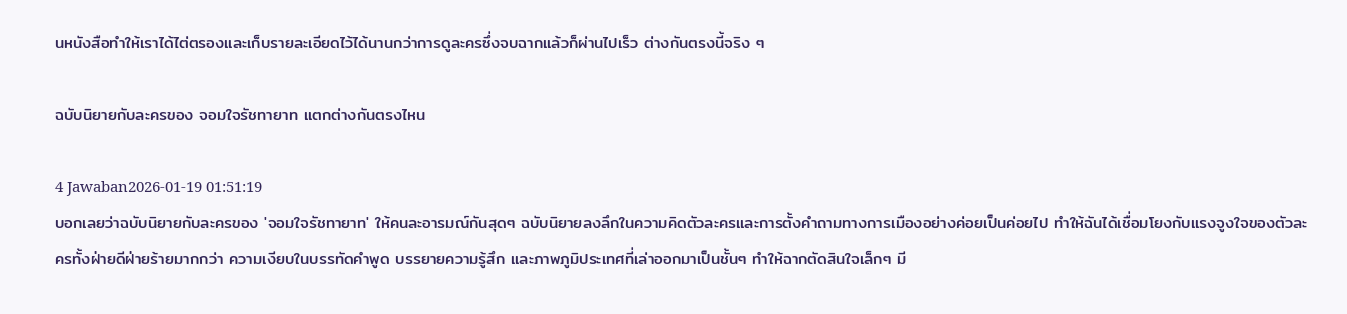นหนังสือทำให้เราได้ไต่ตรองและเก็บรายละเอียดไว้ได้นานกว่าการดูละครซึ่งจบฉากแล้วก็ผ่านไปเร็ว ต่างกันตรงนี้จริง ๆ

ฉบับนิยายกับละครของ จอมใจรัชทายาท แตกต่างกันตรงไหน

4 Jawaban2026-01-19 01:51:19
บอกเลยว่าฉบับนิยายกับละครของ 'จอมใจรัชทายาท' ให้คนละอารมณ์กันสุดๆ ฉบับนิยายลงลึกในความคิดตัวละครและการตั้งคำถามทางการเมืองอย่างค่อยเป็นค่อยไป ทำให้ฉันได้เชื่อมโยงกับแรงจูงใจของตัวละครทั้งฝ่ายดีฝ่ายร้ายมากกว่า ความเงียบในบรรทัดคำพูด บรรยายความรู้สึก และภาพภูมิประเทศที่เล่าออกมาเป็นชั้นๆ ทำให้ฉากตัดสินใจเล็กๆ มี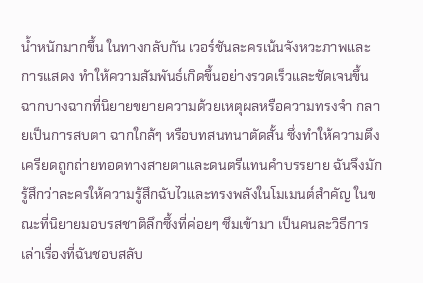น้ำหนักมากขึ้น ในทางกลับกัน เวอร์ชันละครเน้นจังหวะภาพและการแสดง ทำให้ความสัมพันธ์เกิดขึ้นอย่างรวดเร็วและชัดเจนขึ้น ฉากบางฉากที่นิยายขยายความด้วยเหตุผลหรือความทรงจำ กลายเป็นการสบตา ฉากใกล้ๆ หรือบทสนทนาตัดสั้น ซึ่งทำให้ความตึงเครียดถูกถ่ายทอดทางสายตาและดนตรีแทนคำบรรยาย ฉันจึงมักรู้สึกว่าละครให้ความรู้สึกฉับไวและทรงพลังในโมเมนต์สำคัญ ในขณะที่นิยายมอบรสชาติลึกซึ้งที่ค่อยๆ ซึมเข้ามา เป็นคนละวิธีการเล่าเรื่องที่ฉันชอบสลับ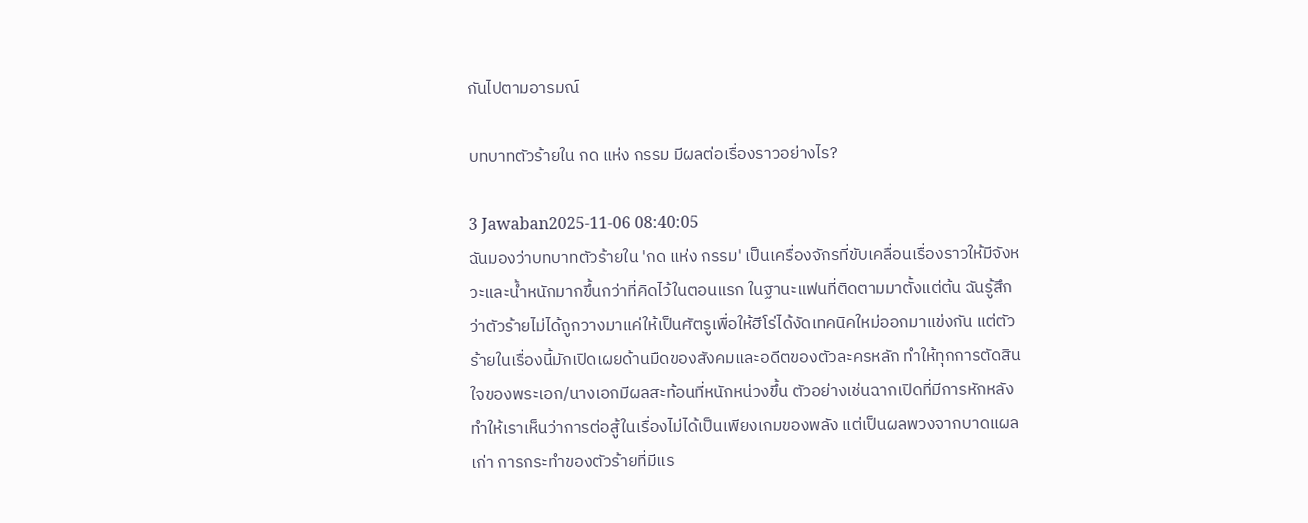กันไปตามอารมณ์

บทบาทตัวร้ายใน กด แห่ง กรรม มีผลต่อเรื่องราวอย่างไร?

3 Jawaban2025-11-06 08:40:05
ฉันมองว่าบทบาทตัวร้ายใน 'กด แห่ง กรรม' เป็นเครื่องจักรที่ขับเคลื่อนเรื่องราวให้มีจังหวะและน้ำหนักมากขึ้นกว่าที่คิดไว้ในตอนแรก ในฐานะแฟนที่ติดตามมาตั้งแต่ต้น ฉันรู้สึกว่าตัวร้ายไม่ได้ถูกวางมาแค่ให้เป็นศัตรูเพื่อให้ฮีโร่ได้งัดเทคนิคใหม่ออกมาแข่งกัน แต่ตัวร้ายในเรื่องนี้มักเปิดเผยด้านมืดของสังคมและอดีตของตัวละครหลัก ทำให้ทุกการตัดสินใจของพระเอก/นางเอกมีผลสะท้อนที่หนักหน่วงขึ้น ตัวอย่างเช่นฉากเปิดที่มีการหักหลัง ทำให้เราเห็นว่าการต่อสู้ในเรื่องไม่ได้เป็นเพียงเกมของพลัง แต่เป็นผลพวงจากบาดแผลเก่า การกระทำของตัวร้ายที่มีแร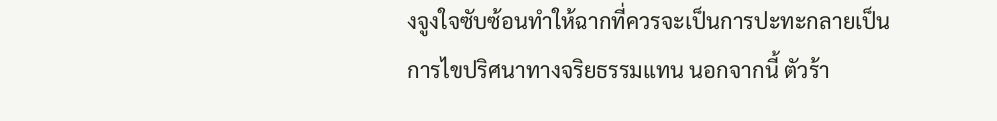งจูงใจซับซ้อนทำให้ฉากที่ควรจะเป็นการปะทะกลายเป็นการไขปริศนาทางจริยธรรมแทน นอกจากนี้ ตัวร้า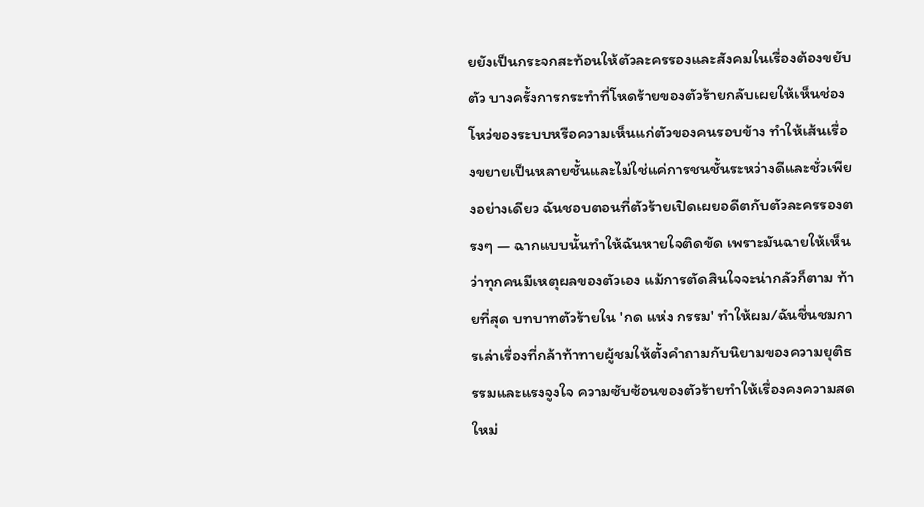ยยังเป็นกระจกสะท้อนให้ตัวละครรองและสังคมในเรื่องต้องขยับตัว บางครั้งการกระทำที่โหดร้ายของตัวร้ายกลับเผยให้เห็นช่องโหว่ของระบบหรือความเห็นแก่ตัวของคนรอบข้าง ทำให้เส้นเรื่องขยายเป็นหลายชั้นและไม่ใช่แค่การชนชั้นระหว่างดีและชั่วเพียงอย่างเดียว ฉันชอบตอนที่ตัวร้ายเปิดเผยอดีตกับตัวละครรองตรงๆ — ฉากแบบนั้นทำให้ฉันหายใจติดขัด เพราะมันฉายให้เห็นว่าทุกคนมีเหตุผลของตัวเอง แม้การตัดสินใจจะน่ากลัวก็ตาม ท้ายที่สุด บทบาทตัวร้ายใน 'กด แห่ง กรรม' ทำให้ผม/ฉันชื่นชมการเล่าเรื่องที่กล้าท้าทายผู้ชมให้ตั้งคำถามกับนิยามของความยุติธรรมและแรงจูงใจ ความซับซ้อนของตัวร้ายทำให้เรื่องคงความสดใหม่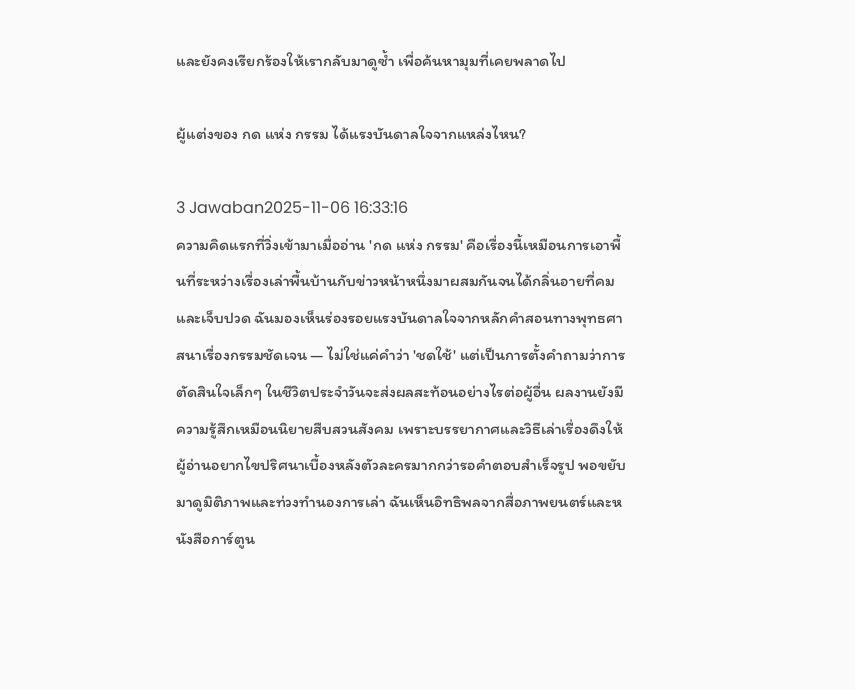และยังคงเรียกร้องให้เรากลับมาดูซ้ำ เพื่อค้นหามุมที่เคยพลาดไป

ผู้แต่งของ กด แห่ง กรรม ได้แรงบันดาลใจจากแหล่งไหน?

3 Jawaban2025-11-06 16:33:16
ความคิดแรกที่วิ่งเข้ามาเมื่ออ่าน 'กด แห่ง กรรม' คือเรื่องนี้เหมือนการเอาพื้นที่ระหว่างเรื่องเล่าพื้นบ้านกับข่าวหน้าหนึ่งมาผสมกันจนได้กลิ่นอายที่คมและเจ็บปวด ฉันมองเห็นร่องรอยแรงบันดาลใจจากหลักคำสอนทางพุทธศาสนาเรื่องกรรมชัดเจน — ไม่ใช่แค่คำว่า 'ชดใช้' แต่เป็นการตั้งคำถามว่าการตัดสินใจเล็กๆ ในชีวิตประจำวันจะส่งผลสะท้อนอย่างไรต่อผู้อื่น ผลงานยังมีความรู้สึกเหมือนนิยายสืบสวนสังคม เพราะบรรยากาศและวิธีเล่าเรื่องดึงให้ผู้อ่านอยากไขปริศนาเบื้องหลังตัวละครมากกว่ารอคำตอบสำเร็จรูป พอขยับมาดูมิติภาพและท่วงทำนองการเล่า ฉันเห็นอิทธิพลจากสื่อภาพยนตร์และหนังสือการ์ตูน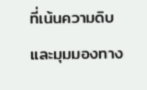ที่เน้นความดิบและมุมมองทาง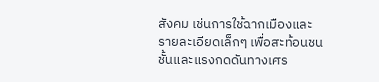สังคม เช่นการใช้ฉากเมืองและรายละเอียดเล็กๆ เพื่อสะท้อนชนชั้นและแรงกดดันทางเศร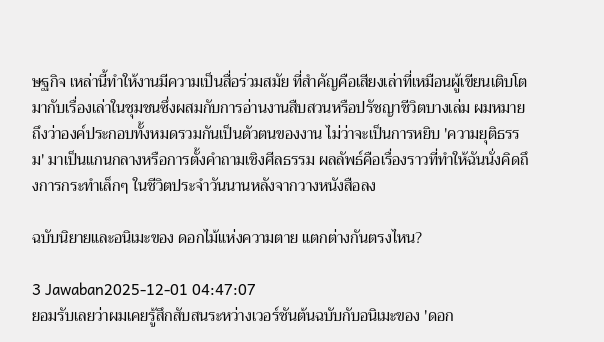ษฐกิจ เหล่านี้ทำให้งานมีความเป็นสื่อร่วมสมัย ที่สำคัญคือเสียงเล่าที่เหมือนผู้เขียนเติบโตมากับเรื่องเล่าในชุมชนซึ่งผสมกับการอ่านงานสืบสวนหรือปรัชญาชีวิตบางเล่ม ผมหมายถึงว่าองค์ประกอบทั้งหมดรวมกันเป็นตัวตนของงาน ไม่ว่าจะเป็นการหยิบ 'ความยุติธรรม' มาเป็นแกนกลางหรือการตั้งคำถามเชิงศีลธรรม ผลลัพธ์คือเรื่องราวที่ทำให้ฉันนั่งคิดถึงการกระทำเล็กๆ ในชีวิตประจำวันนานหลังจากวางหนังสือลง

ฉบับนิยายและอนิเมะของ ดอกไม้แห่งความตาย แตกต่างกันตรงไหน?

3 Jawaban2025-12-01 04:47:07
ยอมรับเลยว่าผมเคยรู้สึกสับสนระหว่างเวอร์ชันต้นฉบับกับอนิเมะของ 'ดอก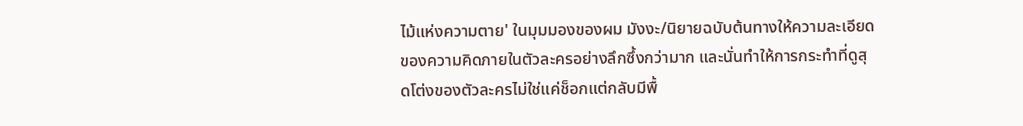ไม้แห่งความตาย' ในมุมมองของผม มังงะ/นิยายฉบับต้นทางให้ความละเอียดของความคิดภายในตัวละครอย่างลึกซึ้งกว่ามาก และนั่นทำให้การกระทำที่ดูสุดโต่งของตัวละครไม่ใช่แค่ช็อกแต่กลับมีพื้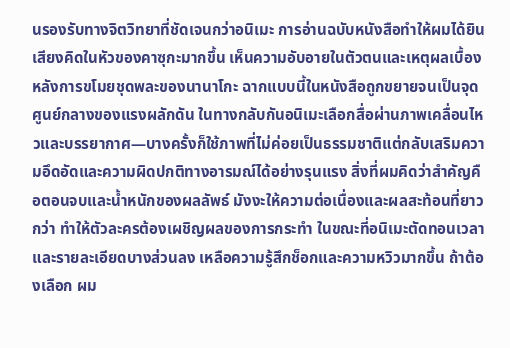นรองรับทางจิตวิทยาที่ชัดเจนกว่าอนิเมะ การอ่านฉบับหนังสือทำให้ผมได้ยินเสียงคิดในหัวของคาซุกะมากขึ้น เห็นความอับอายในตัวตนและเหตุผลเบื้องหลังการขโมยชุดพละของนานาโกะ ฉากแบบนี้ในหนังสือถูกขยายจนเป็นจุดศูนย์กลางของแรงผลักดัน ในทางกลับกันอนิเมะเลือกสื่อผ่านภาพเคลื่อนไหวและบรรยากาศ—บางครั้งก็ใช้ภาพที่ไม่ค่อยเป็นธรรมชาติแต่กลับเสริมความอึดอัดและความผิดปกติทางอารมณ์ได้อย่างรุนแรง สิ่งที่ผมคิดว่าสำคัญคือตอนจบและน้ำหนักของผลลัพธ์ มังงะให้ความต่อเนื่องและผลสะท้อนที่ยาวกว่า ทำให้ตัวละครต้องเผชิญผลของการกระทำ ในขณะที่อนิเมะตัดทอนเวลาและรายละเอียดบางส่วนลง เหลือความรู้สึกช็อกและความหวิวมากขึ้น ถ้าต้องเลือก ผม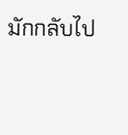มักกลับไป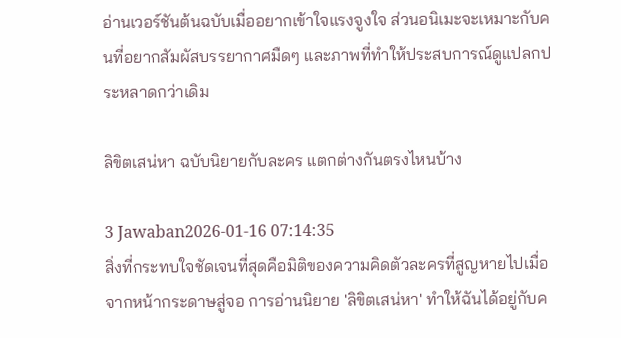อ่านเวอร์ชันต้นฉบับเมื่ออยากเข้าใจแรงจูงใจ ส่วนอนิเมะจะเหมาะกับคนที่อยากสัมผัสบรรยากาศมืดๆ และภาพที่ทำให้ประสบการณ์ดูแปลกประหลาดกว่าเดิม

ลิขิตเสน่หา ฉบับนิยายกับละคร แตกต่างกันตรงไหนบ้าง

3 Jawaban2026-01-16 07:14:35
สิ่งที่กระทบใจชัดเจนที่สุดคือมิติของความคิดตัวละครที่สูญหายไปเมื่อจากหน้ากระดาษสู่จอ การอ่านนิยาย 'ลิขิตเสน่หา' ทำให้ฉันได้อยู่กับค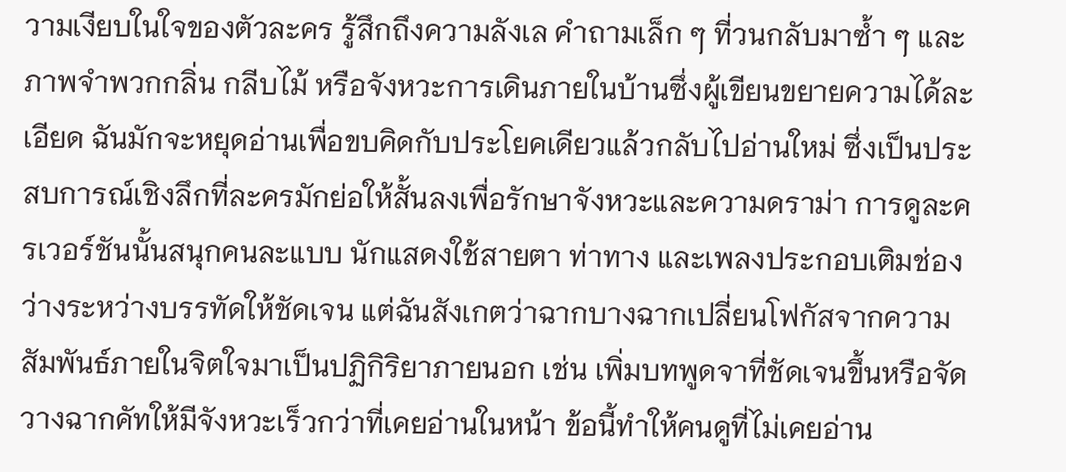วามเงียบในใจของตัวละคร รู้สึกถึงความลังเล คำถามเล็ก ๆ ที่วนกลับมาซ้ำ ๆ และภาพจำพวกกลิ่น กลีบไม้ หรือจังหวะการเดินภายในบ้านซึ่งผู้เขียนขยายความได้ละเอียด ฉันมักจะหยุดอ่านเพื่อขบคิดกับประโยคเดียวแล้วกลับไปอ่านใหม่ ซึ่งเป็นประสบการณ์เชิงลึกที่ละครมักย่อให้สั้นลงเพื่อรักษาจังหวะและความดราม่า การดูละครเวอร์ชันนั้นสนุกคนละแบบ นักแสดงใช้สายตา ท่าทาง และเพลงประกอบเติมช่องว่างระหว่างบรรทัดให้ชัดเจน แต่ฉันสังเกตว่าฉากบางฉากเปลี่ยนโฟกัสจากความสัมพันธ์ภายในจิตใจมาเป็นปฏิกิริยาภายนอก เช่น เพิ่มบทพูดจาที่ชัดเจนขึ้นหรือจัดวางฉากคัทให้มีจังหวะเร็วกว่าที่เคยอ่านในหน้า ข้อนี้ทำให้คนดูที่ไม่เคยอ่าน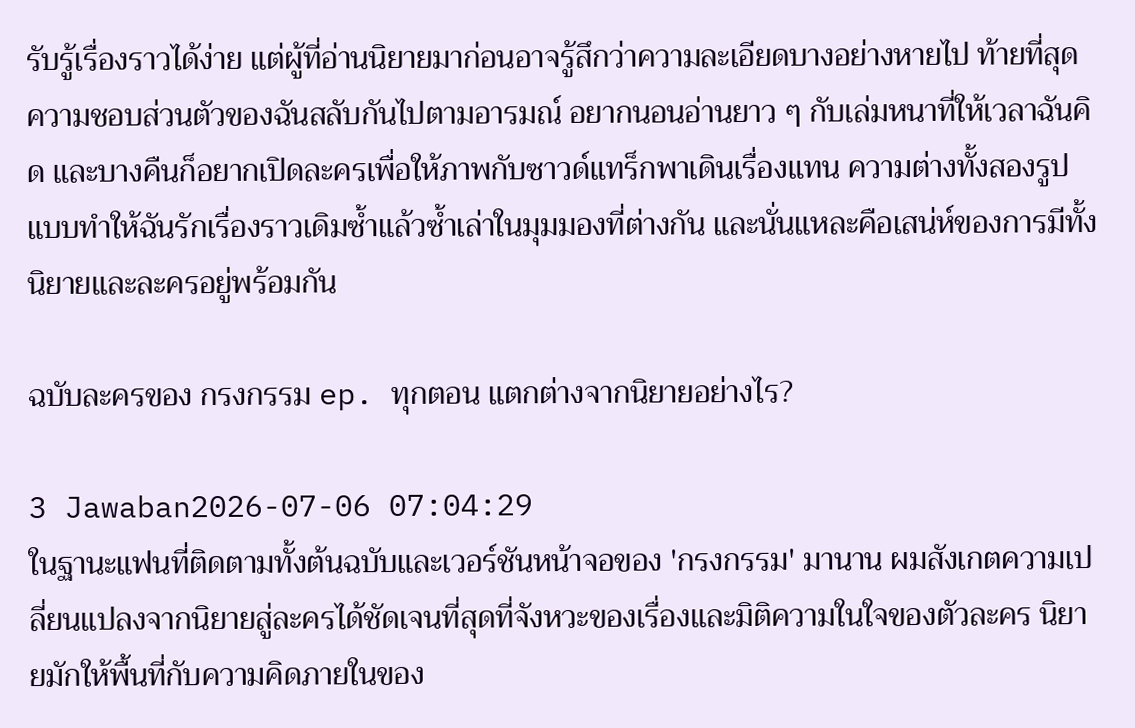รับรู้เรื่องราวได้ง่าย แต่ผู้ที่อ่านนิยายมาก่อนอาจรู้สึกว่าความละเอียดบางอย่างหายไป ท้ายที่สุด ความชอบส่วนตัวของฉันสลับกันไปตามอารมณ์ อยากนอนอ่านยาว ๆ กับเล่มหนาที่ให้เวลาฉันคิด และบางคืนก็อยากเปิดละครเพื่อให้ภาพกับซาวด์แทร็กพาเดินเรื่องแทน ความต่างทั้งสองรูปแบบทำให้ฉันรักเรื่องราวเดิมซ้ำแล้วซ้ำเล่าในมุมมองที่ต่างกัน และนั่นแหละคือเสน่ห์ของการมีทั้งนิยายและละครอยู่พร้อมกัน

ฉบับละครของ กรงกรรม ep. ทุกตอน แตกต่างจากนิยายอย่างไร?

3 Jawaban2026-07-06 07:04:29
ในฐานะแฟนที่ติดตามทั้งต้นฉบับและเวอร์ชันหน้าจอของ 'กรงกรรม' มานาน ผมสังเกตความเปลี่ยนแปลงจากนิยายสู่ละครได้ชัดเจนที่สุดที่จังหวะของเรื่องและมิติความในใจของตัวละคร นิยายมักให้พื้นที่กับความคิดภายในของ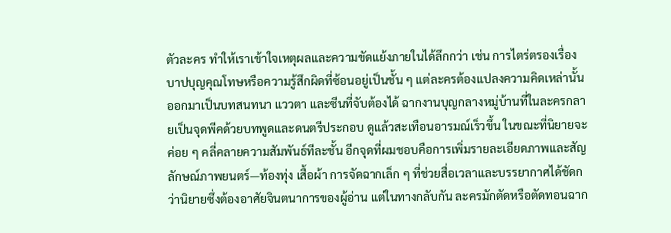ตัวละคร ทำให้เราเข้าใจเหตุผลและความขัดแย้งภายในได้ลึกกว่า เช่น การไตร่ตรองเรื่องบาปบุญคุณโทษหรือความรู้สึกผิดที่ซ้อนอยู่เป็นชั้น ๆ แต่ละครต้องแปลงความคิดเหล่านั้นออกมาเป็นบทสนทนา แววตา และซีนที่จับต้องได้ ฉากงานบุญกลางหมู่บ้านที่ในละครกลายเป็นจุดพีคด้วยบทพูดและดนตรีประกอบ ดูแล้วสะเทือนอารมณ์เร็วขึ้น ในขณะที่นิยายจะค่อย ๆ คลี่คลายความสัมพันธ์ทีละชั้น อีกจุดที่ผมชอบคือการเพิ่มรายละเอียดภาพและสัญลักษณ์ภาพยนตร์—ท้องทุ่ง เสื้อผ้า การจัดฉากเล็ก ๆ ที่ช่วยสื่อเวลาและบรรยากาศได้ชัดกว่านิยายซึ่งต้องอาศัยจินตนาการของผู้อ่าน แต่ในทางกลับกัน ละครมักตัดหรือตัดทอนฉาก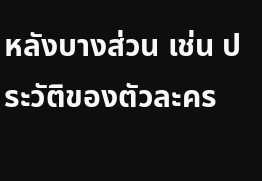หลังบางส่วน เช่น ประวัติของตัวละคร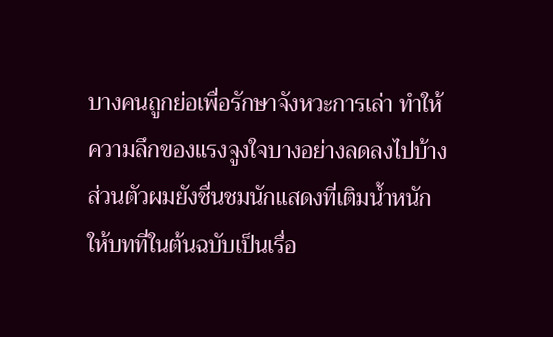บางคนถูกย่อเพื่อรักษาจังหวะการเล่า ทำให้ความลึกของแรงจูงใจบางอย่างลดลงไปบ้าง ส่วนตัวผมยังชื่นชมนักแสดงที่เติมน้ำหนักให้บทที่ในต้นฉบับเป็นเรื่อ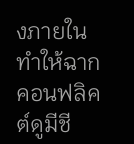งภายใน ทำให้ฉากคอนฟลิคต์ดูมีชี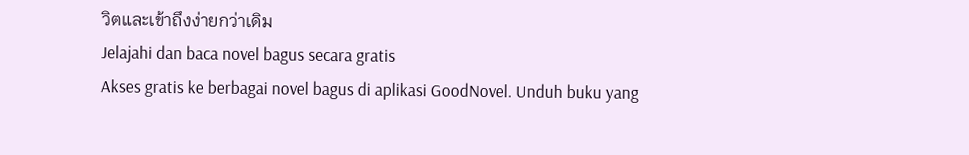วิตและเข้าถึงง่ายกว่าเดิม
Jelajahi dan baca novel bagus secara gratis
Akses gratis ke berbagai novel bagus di aplikasi GoodNovel. Unduh buku yang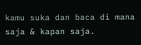kamu suka dan baca di mana saja & kapan saja.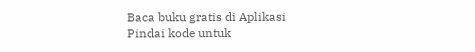Baca buku gratis di Aplikasi
Pindai kode untuk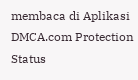membaca di Aplikasi
DMCA.com Protection Status